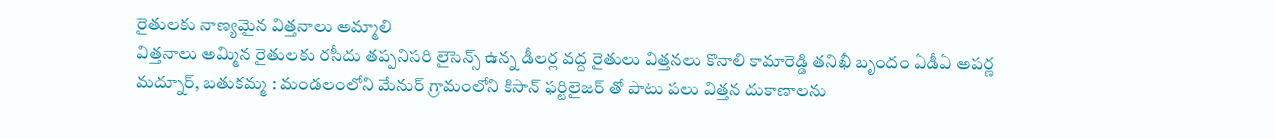రైతులకు నాణ్యమైన విత్తనాలు అమ్మాలి
విత్తనాలు అమ్మిన రైతులకు రసీదు తప్పనిసరి లైసెన్స్ ఉన్న డీలర్ల వద్ద రైతులు విత్తనలు కొనాలి కామారెడ్డి తనిఖీ బృందం ఏడీఏ అపర్ణ మద్నూర్, బతుకమ్మ : మండలంలోని మేనుర్ గ్రామంలోని కిసాన్ ఫర్టిలైజర్ తో పాటు పలు విత్తన దుకాణాలను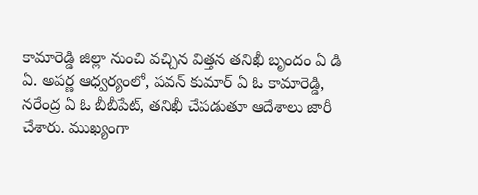కామారెడ్డి జిల్లా నుంచి వచ్చిన విత్తన తనిఖీ బృందం ఏ డి ఏ. అపర్ణ ఆధ్వర్యంలో, పవన్ కుమార్ ఏ ఓ కామారెడ్డి, నరేంద్ర ఏ ఓ బీబీపేట్, తనిఖీ చేపడుతూ ఆదేశాలు జారీ చేశారు. ముఖ్యంగా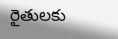రైతులకు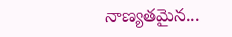నాణ్యతమైన...